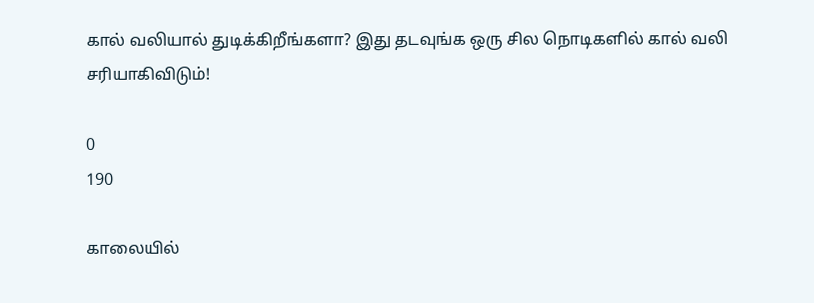கால் வலியால் துடிக்கிறீங்களா? இது தடவுங்க ஒரு சில நொடிகளில் கால் வலி சரியாகிவிடும்!

0
190

காலையில்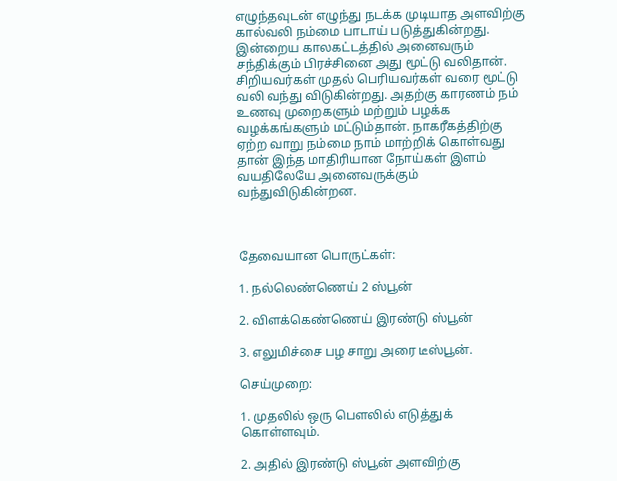எழுந்தவுடன் எழுந்து நடக்க முடியாத அளவிற்கு கால்வலி நம்மை பாடாய் படுத்துகின்றது. இன்றைய காலகட்டத்தில் அனைவரும் சந்திக்கும் பிரச்சினை அது மூட்டு வலிதான். சிறியவர்கள் முதல் பெரியவர்கள் வரை மூட்டு வலி வந்து விடுகின்றது. அதற்கு காரணம் நம் உணவு முறைகளும் மற்றும் பழக்க வழக்கங்களும் மட்டும்தான். நாகரீகத்திற்கு ஏற்ற வாறு நம்மை நாம் மாற்றிக் கொள்வது தான் இந்த மாதிரியான நோய்கள் இளம் வயதிலேயே அனைவருக்கும் வந்துவிடுகின்றன.



தேவையான பொருட்கள்:

1. நல்லெண்ணெய் 2 ஸ்பூன்

2. விளக்கெண்ணெய் இரண்டு ஸ்பூன்

3. எலுமிச்சை பழ சாறு அரை டீஸ்பூன்.

செய்முறை:

1. முதலில் ஒரு பௌலில் எடுத்துக் கொள்ளவும்.

2. அதில் இரண்டு ஸ்பூன் அளவிற்கு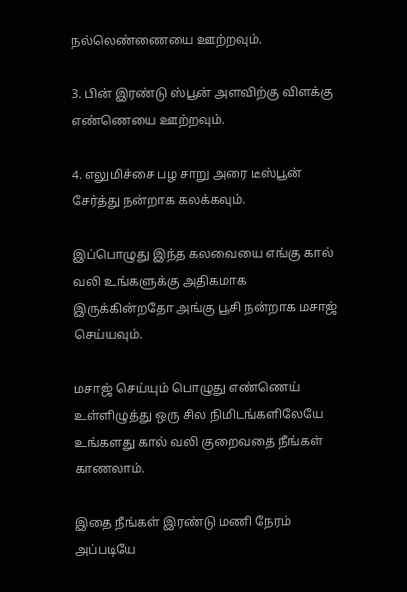நல்லெண்ணையை ஊற்றவும்.

3. பின் இரண்டு ஸ்பூன் அளவிற்கு விளக்கு எண்ணெயை ஊற்றவும்.

4. எலுமிச்சை பழ சாறு அரை டீஸ்பூன் சேர்த்து நன்றாக கலக்கவும்.

இப்பொழுது இந்த கலவையை எங்கு கால் வலி உங்களுக்கு அதிகமாக இருக்கின்றதோ அங்கு பூசி நன்றாக மசாஜ் செய்யவும்.

மசாஜ் செய்யும் பொழுது எண்ணெய் உள்ளிழுத்து ஒரு சில நிமிடங்களிலேயே உங்களது கால் வலி குறைவதை நீங்கள் காணலாம்.

இதை நீங்கள் இரண்டு மணி நேரம் அப்படியே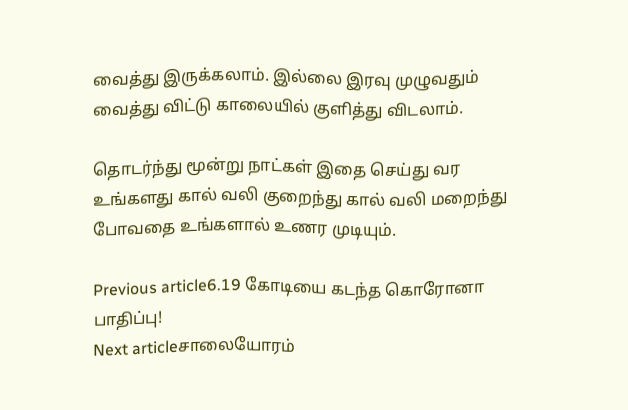வைத்து இருக்கலாம். இல்லை இரவு முழுவதும் வைத்து விட்டு காலையில் குளித்து விடலாம்.

தொடர்ந்து மூன்று நாட்கள் இதை செய்து வர உங்களது கால் வலி குறைந்து கால் வலி மறைந்து போவதை உங்களால் உணர முடியும்.

Previous article6.19 கோடியை கடந்த கொரோனா பாதிப்பு!
Next articleசாலையோரம்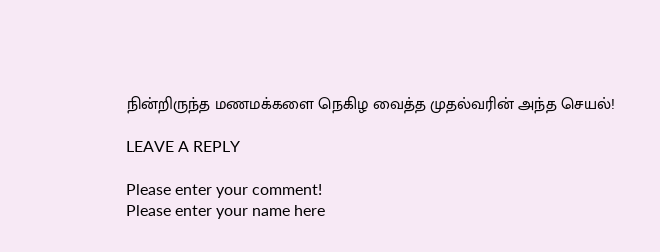நின்றிருந்த மணமக்களை நெகிழ வைத்த முதல்வரின் அந்த செயல்!

LEAVE A REPLY

Please enter your comment!
Please enter your name here